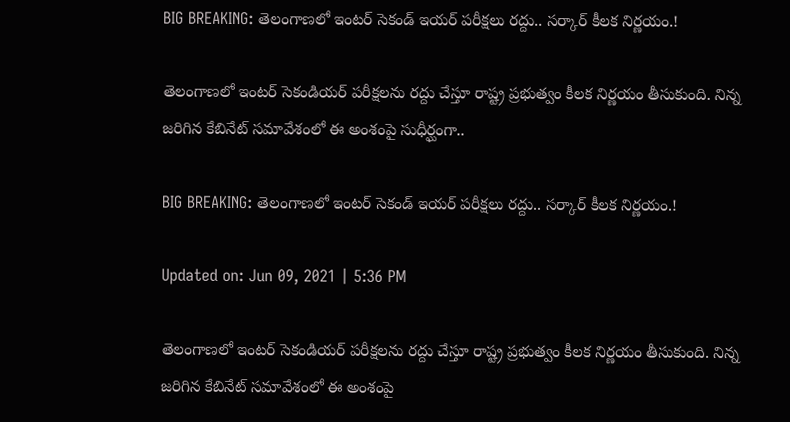BIG BREAKING: తెలంగాణలో ఇంటర్ సెకండ్ ఇయర్ పరీక్షలు రద్దు.. సర్కార్ కీలక నిర్ణయం.!

తెలంగాణలో ఇంటర్ సెకండియర్ పరీక్షలను రద్దు చేస్తూ రాష్ట్ర ప్రభుత్వం కీలక నిర్ణయం తీసుకుంది. నిన్న జరిగిన కేబినేట్ సమావేశంలో ఈ అంశంపై సుధీర్ఘంగా..

BIG BREAKING: తెలంగాణలో ఇంటర్ సెకండ్ ఇయర్ పరీక్షలు రద్దు.. సర్కార్ కీలక నిర్ణయం.!

Updated on: Jun 09, 2021 | 5:36 PM

తెలంగాణలో ఇంటర్ సెకండియర్ పరీక్షలను రద్దు చేస్తూ రాష్ట్ర ప్రభుత్వం కీలక నిర్ణయం తీసుకుంది. నిన్న జరిగిన కేబినేట్ సమావేశంలో ఈ అంశంపై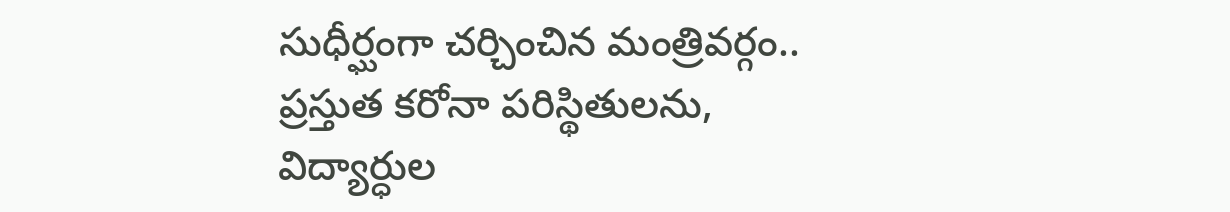సుధీర్ఘంగా చర్చించిన మంత్రివర్గం.. ప్రస్తుత కరోనా పరిస్థితులను, విద్యార్ధుల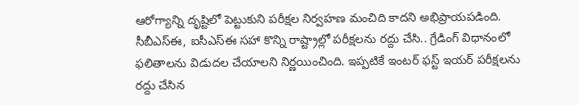ఆరోగ్యాన్ని దృష్టిలో పెట్టుకుని పరీక్షల నిర్వహణ మంచిది కాదని అభిప్రాయపడింది. సీబీఎస్ఈ, ఐసీఎస్ఈ సహా కొన్ని రాష్ట్రాల్లో పరీక్షలను రద్దు చేసి.. గ్రేడింగ్ విధానంలో ఫలితాలను విడుదల చేయాలని నిర్ణయించింది. ఇప్పటికే ఇంటర్‌ ఫస్ట్‌ ఇయర్‌ పరీక్షలను రద్దు చేసిన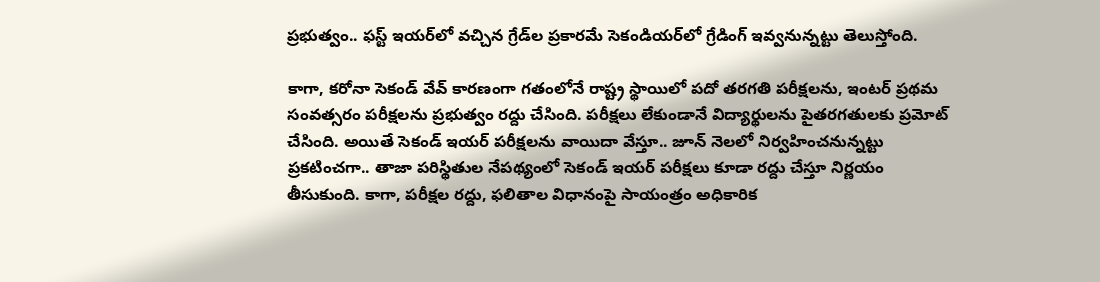ప్రభుత్వం.. ఫస్ట్‌ ఇయర్‌లో వచ్చిన గ్రేడ్‌ల ప్రకారమే సెకండియర్‌లో గ్రేడింగ్‌ ఇవ్వనున్నట్టు తెలుస్తోంది.

కాగా, కరోనా సెకండ్ వేవ్ కారణంగా గతంలోనే రాష్ట్ర స్థాయిలో పదో తరగతి పరీక్షలను, ఇంటర్ ప్రథమ సంవత్సరం పరీక్షలను ప్రభుత్వం రద్దు చేసింది. పరీక్షలు లేకుండానే విద్యార్థులను పైతరగతులకు ప్రమోట్ చేసింది. అయితే సెకండ్ ఇయర్ పరీక్షలను వాయిదా వేస్తూ.. జూన్ నెలలో నిర్వహించనున్నట్టు ప్రకటించగా.. తాజా పరిస్థితుల నేపథ్యంలో సెకండ్ ఇయర్ పరీక్షలు కూడా రద్దు చేస్తూ నిర్ణయం తీసుకుంది. కాగా, పరీక్షల రద్దు, ఫలితాల విధానంపై సాయంత్రం అధికారిక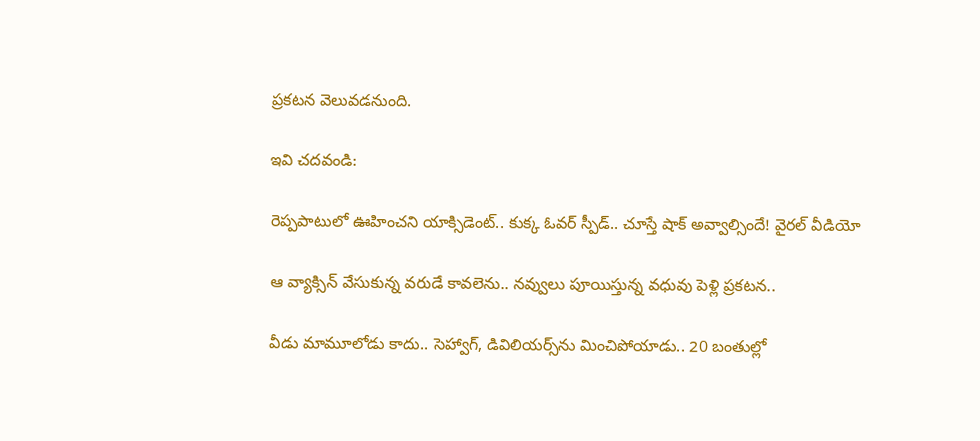ప్రకటన వెలువడనుంది.

ఇవి చదవండి:

రెప్పపాటులో ఊహించని యాక్సిడెంట్‌.. కుక్క ఓవర్‌ స్పీడ్‌.. చూస్తే షాక్ అవ్వాల్సిందే! వైరల్ వీడియో

ఆ వ్యాక్సిన్ వేసుకున్న వరుడే కావలెను.. నవ్వులు పూయిస్తున్న వధువు పెళ్లి ప్రకటన..

వీడు మామూలోడు కాదు.. సెహ్వాగ్, డివిలియర్స్‌ను మించిపోయాడు.. 20 బంతుల్లో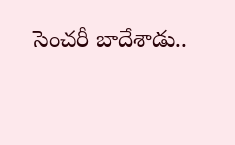సెంచరీ బాదేశాడు..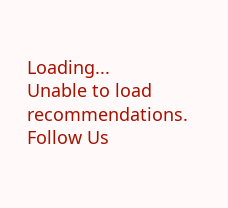Loading...
Unable to load recommendations.
Follow Us